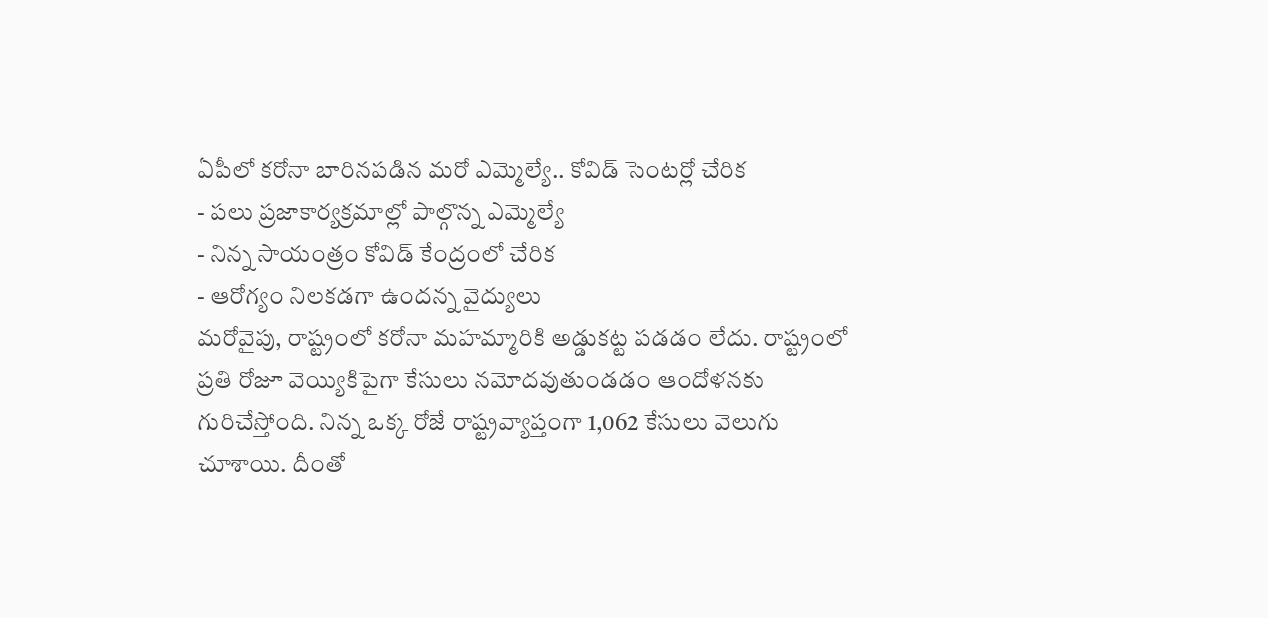ఏపీలో కరోనా బారినపడిన మరో ఎమ్మెల్యే.. కోవిడ్ సెంటర్లో చేరిక
- పలు ప్రజాకార్యక్రమాల్లో పాల్గొన్న ఎమ్మెల్యే
- నిన్న సాయంత్రం కోవిడ్ కేంద్రంలో చేరిక
- ఆరోగ్యం నిలకడగా ఉందన్న వైద్యులు
మరోవైపు, రాష్ట్రంలో కరోనా మహమ్మారికి అడ్డుకట్ట పడడం లేదు. రాష్ట్రంలో ప్రతి రోజూ వెయ్యికిపైగా కేసులు నమోదవుతుండడం ఆందోళనకు గురిచేస్తోంది. నిన్న ఒక్క రోజే రాష్ట్రవ్యాప్తంగా 1,062 కేసులు వెలుగు చూశాయి. దీంతో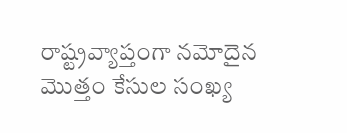రాష్ట్రవ్యాప్తంగా నమోదైన మొత్తం కేసుల సంఖ్య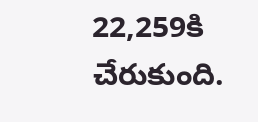22,259కి చేరుకుంది.